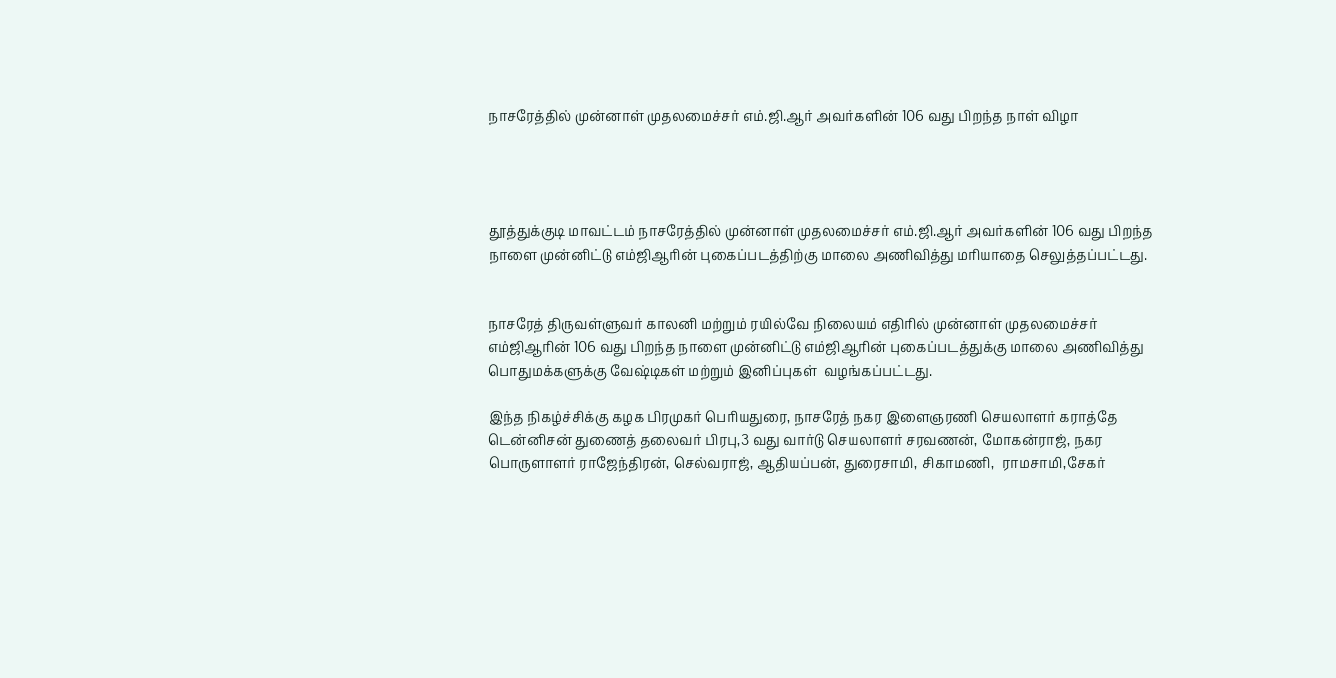நாசரேத்தில் முன்னாள் முதலமைச்சர் எம்.ஜி.ஆர் அவர்களின் 106 வது பிறந்த நாள் விழா




தூத்துக்குடி மாவட்டம் நாசரேத்தில் முன்னாள் முதலமைச்சர் எம்.ஜி.ஆர் அவர்களின் 106 வது பிறந்த நாளை முன்னிட்டு எம்ஜிஆரின் புகைப்படத்திற்கு மாலை அணிவித்து மரியாதை செலுத்தப்பட்டது.


நாசரேத் திருவள்ளுவர் காலனி மற்றும் ரயில்வே நிலையம் எதிரில் முன்னாள் முதலமைச்சர் எம்ஜிஆரின் 106 வது பிறந்த நாளை முன்னிட்டு எம்ஜிஆரின் புகைப்படத்துக்கு மாலை அணிவித்து பொதுமக்களுக்கு வேஷ்டிகள் மற்றும் இனிப்புகள்  வழங்கப்பட்டது.

இந்த நிகழ்ச்சிக்கு கழக பிரமுகர் பெரியதுரை, நாசரேத் நகர இளைஞரணி செயலாளர் கராத்தே டென்னிசன் துணைத் தலைவர் பிரபு,3 வது வார்டு செயலாளர் சரவணன், மோகன்ராஜ், நகர பொருளாளர் ராஜேந்திரன், செல்வராஜ், ஆதியப்பன், துரைசாமி, சிகாமணி,  ராமசாமி,சேகர்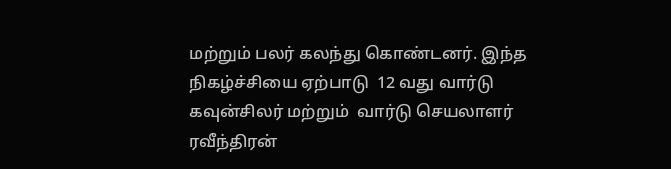மற்றும் பலர் கலந்து கொண்டனர். இந்த நிகழ்ச்சியை ஏற்பாடு  12 வது வார்டு கவுன்சிலர் மற்றும்  வார்டு செயலாளர் ரவீந்திரன்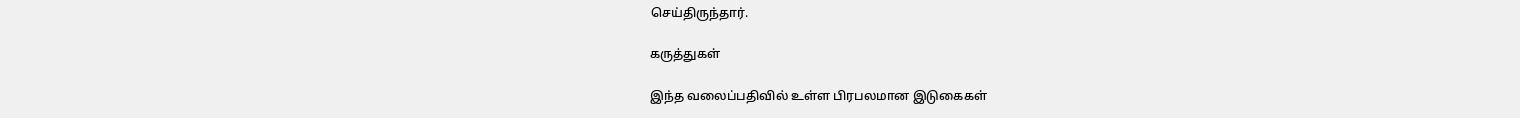செய்திருந்தார்.

கருத்துகள்

இந்த வலைப்பதிவில் உள்ள பிரபலமான இடுகைகள்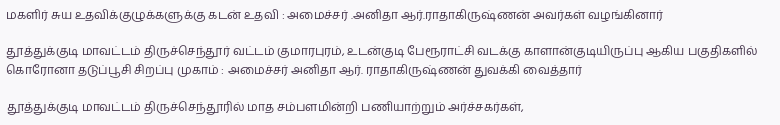மகளிர் சுய உதவிக்குழுக்களுக்கு கடன் உதவி : அமைச்சர் .அனிதா ஆர்.ராதாகிருஷ்ணன் அவர்கள் வழங்கினார்

தூத்துக்குடி மாவட்டம் திருச்செந்தூர் வட்டம் குமாரபுரம், உடன்குடி பேரூராட்சி வடக்கு காளான்குடியிருப்பு ஆகிய பகுதிகளில் கொரோனா தடுப்பூசி சிறப்பு முகாம் : அமைச்சர் அனிதா ஆர். ராதாகிருஷ்ணன் துவக்கி வைத்தார்

தூத்துக்குடி மாவட்டம் திருச்செந்தூரில் மாத சம்பளமின்றி பணியாற்றும் அர்ச்சகர்கள்,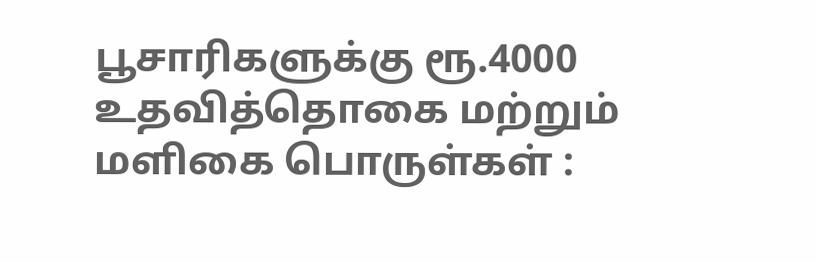பூசாரிகளுக்கு ரூ.4000 உதவித்தொகை மற்றும் மளிகை பொருள்கள் :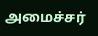அமைச்சர்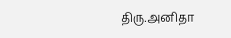திரு.அனிதா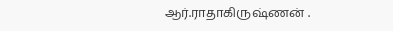ஆர்.ராதாகிருஷ்ணன் .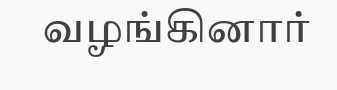வழங்கினார்